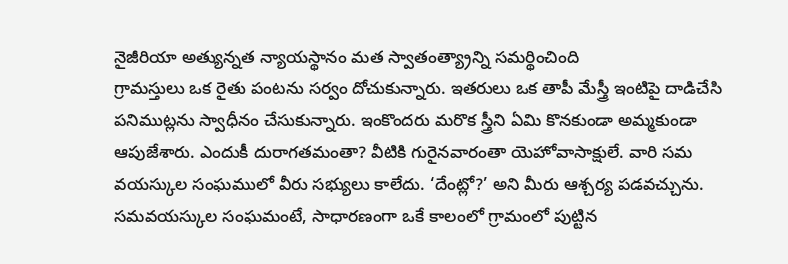నైజీరియా అత్యున్నత న్యాయస్థానం మత స్వాతంత్య్రాన్ని సమర్థించింది
గ్రామస్తులు ఒక రైతు పంటను సర్వం దోచుకున్నారు. ఇతరులు ఒక తాపీ మేస్త్రీ ఇంటిపై దాడిచేసి పనిముట్లను స్వాధీనం చేసుకున్నారు. ఇంకొందరు మరొక స్త్రీని ఏమి కొనకుండా అమ్మకుండా ఆపుజేశారు. ఎందుకీ దురాగతమంతా? వీటికి గురైనవారంతా యెహోవాసాక్షులే. వారి సమ వయస్కుల సంఘములో వీరు సభ్యులు కాలేదు. ‘దేంట్లో?’ అని మీరు ఆశ్చర్య పడవచ్చును.
సమవయస్కుల సంఘమంటే, సాధారణంగా ఒకే కాలంలో గ్రామంలో పుట్టిన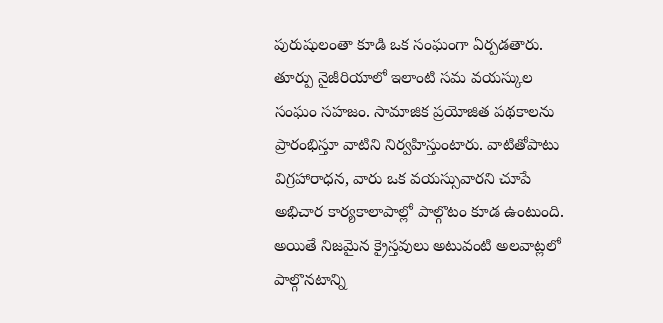పురుషులంతా కూడి ఒక సంఘంగా ఏర్పడతారు. తూర్పు నైజీరియాలో ఇలాంటి సమ వయస్కుల సంఘం సహజం. సామాజిక ప్రయోజిత పథకాలను ప్రారంభిస్తూ వాటిని నిర్వహిస్తుంటారు. వాటితోపాటు విగ్రహారాధన, వారు ఒక వయస్సువారని చూపే అభిచార కార్యకాలాపాల్లో పాల్గొటం కూడ ఉంటుంది. అయితే నిజమైన క్రైస్తవులు అటువంటి అలవాట్లలో పాల్గొనటాన్ని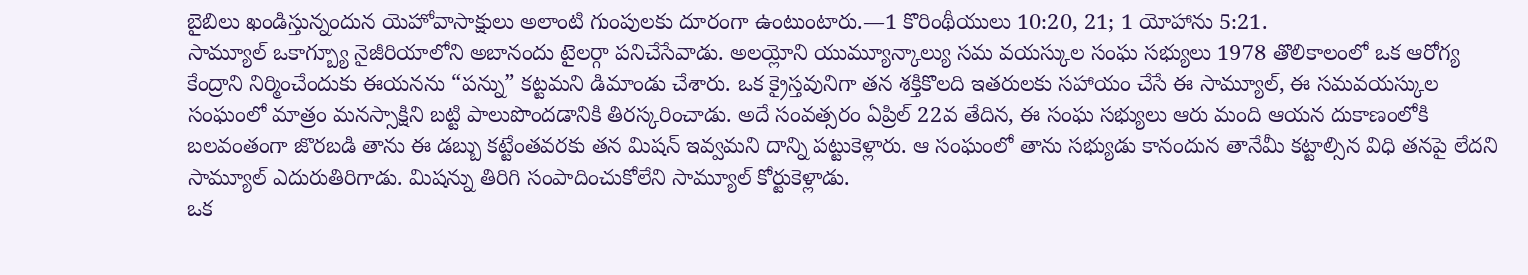బైబిలు ఖండిస్తున్నందున యెహోవాసాక్షులు అలాంటి గుంపులకు దూరంగా ఉంటుంటారు.—1 కొరింథీయులు 10:20, 21; 1 యోహాను 5:21.
సామ్యూల్ ఒకాగ్బ్యూ నైజీరియాలోని అబానందు టైలర్గా పనిచేసేవాడు. అలయ్లోని యుమ్యూన్కాల్యు సమ వయస్కుల సంఘ సభ్యులు 1978 తొలికాలంలో ఒక ఆరోగ్య కేంద్రాని నిర్మించేందుకు ఈయనను “పన్ను” కట్టమని డిమాండు చేశారు. ఒక క్రైస్తవునిగా తన శక్తికొలది ఇతరులకు సహాయం చేసే ఈ సామ్యూల్, ఈ సమవయస్కుల సంఘంలో మాత్రం మనస్సాక్షిని బట్టి పాలుపొందడానికి తిరస్కరించాడు. అదే సంవత్సరం ఏప్రిల్ 22వ తేదిన, ఈ సంఘ సభ్యులు ఆరు మంది ఆయన దుకాణంలోకి బలవంతంగా జొరబడి తాను ఈ డబ్బు కట్టేంతవరకు తన మిషన్ ఇవ్వమని దాన్ని పట్టుకెళ్లారు. ఆ సంఘంలో తాను సభ్యుడు కానందున తానేమీ కట్టాల్సిన విధి తనపై లేదని సామ్యూల్ ఎదురుతిరిగాడు. మిషన్ను తిరిగి సంపాదించుకోలేని సామ్యూల్ కోర్టుకెళ్లాడు.
ఒక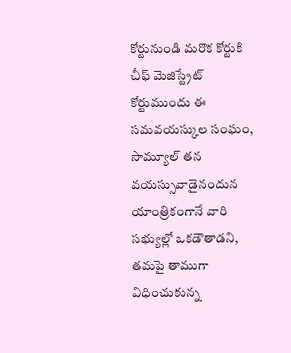కోర్టునుండి మరొక కోర్టుకి
చీఫ్ మెజిస్ట్రేట్ కోర్టుముందు ఈ సమవయస్కుల సంఘం, సామ్యూల్ తన వయస్సువాడైనందున యాంత్రికంగానే వారి సభ్యుల్లో ఒకడౌతాడని, తమపై తాముగా విధించుకున్న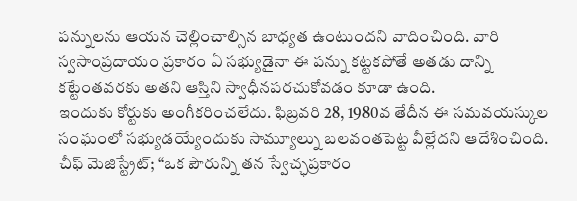పన్నులను ఆయన చెల్లించాల్సిన బాధ్యత ఉంటుందని వాదించింది. వారి స్వసాంప్రదాయం ప్రకారం ఏ సభ్యుడైనా ఈ పన్ను కట్టకపోతే అతడు దాన్ని కట్టేంతవరకు అతని ఆస్తిని స్వాధీనపరచుకోవడం కూడా ఉంది.
ఇందుకు కోర్టుకు అంగీకరించలేదు. ఫిబ్రవరి 28, 1980వ తేదీన ఈ సమవయస్కుల సంఘంలో సభ్యుడయ్యేందుకు సామ్యూల్ను బలవంతపెట్ట వీల్లేదని ఆదేశించింది. చీఫ్ మెజిస్ట్రేట్; “ఒక పౌరున్ని తన స్వేచ్ఛప్రకారం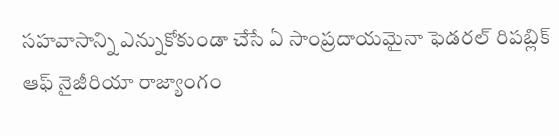సహవాసాన్ని ఎన్నుకోకుండా చేసే ఏ సాంప్రదాయమైనా ఫెడరల్ రిపబ్లిక్ ఆఫ్ నైజీరియా రాజ్యాంగం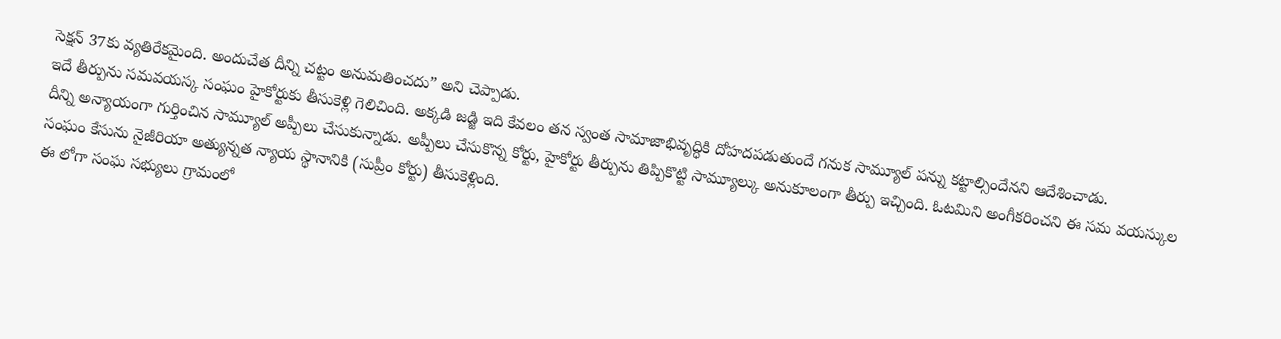సెక్షన్ 37కు వ్యతిరేకమైంది. అందుచేత దీన్ని చట్టం అనుమతించదు” అని చెప్పాడు.
ఇదే తీర్పును సమవయస్క సంఘం హైకోర్టుకు తీసుకెళ్లి గెలిచింది. అక్కడి జడ్జి ఇది కేవలం తన స్వంత సామాజాభివృద్ధికి దోహదపడుతుందే గనుక సామ్యూల్ పన్ను కట్టాల్సిందేనని ఆదేశించాడు.
దీన్ని అన్యాయంగా గుర్తించిన సామ్యూల్ అప్పీలు చేసుకున్నాడు. అప్పీలు చేసుకొన్న కోర్టు, హైకోర్టు తీర్పును తిప్పికొట్టి సామ్యూల్కు అనుకూలంగా తీర్పు ఇచ్చింది. ఓటమిని అంగీకరించని ఈ సమ వయస్కుల సంఘం కేసును నైజీరియా అత్యున్నత న్యాయ స్థానానికి (సుప్రీం కోర్టు) తీసుకెళ్లింది.
ఈ లోగా సంఘ సభ్యులు గ్రామంలో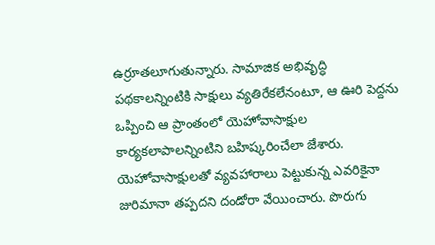ఉర్రూతలూగుతున్నారు. సామాజిక అభివృద్ధి పథకాలన్నింటికి సాక్షులు వ్యతిరేకలేనంటూ, ఆ ఊరి పెద్దను ఒప్పించి ఆ ప్రాంతంలో యెహోవాసాక్షుల కార్యకలాపాలన్నింటిని బహిష్కరించేలా జేశారు. యెహోవాసాక్షులతో వ్యవహారాలు పెట్టుకున్న ఎవరికైనా జురిమానా తప్పదని దండోరా వేయించారు. పొరుగు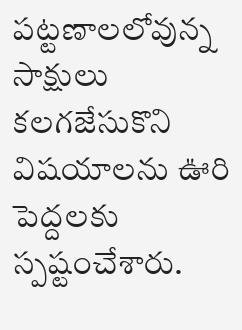పట్టణాలలోవున్న సాక్షులు కలగజేసుకొని విషయాలను ఊరి పెద్దలకు స్పష్టంచేశారు.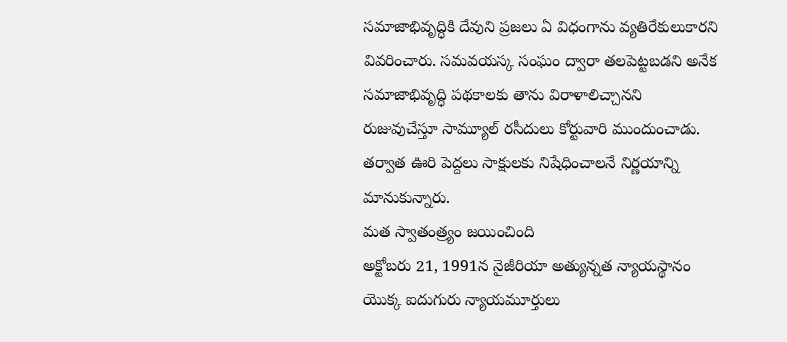సమాజాభివృద్ధికి దేవుని ప్రజలు ఏ విధంగాను వ్యతిరేకులుకారని వివరించారు. సమవయస్క సంఘం ద్వారా తలపెట్టబడని అనేక సమాజాభివృద్ధి పథకాలకు తాను విరాళాలిచ్చానని రుజువుచేస్తూ సామ్యూల్ రసీదులు కోర్టువారి ముందుంచాడు. తర్వాత ఊరి పెద్దలు సాక్షులకు నిషేధించాలనే నిర్ణయాన్ని మానుకున్నారు.
మత స్వాతంత్ర్యం జయించింది
అక్టోబరు 21, 1991న నైజీరియా అత్యున్నత న్యాయస్థానం యొక్క ఐదుగురు న్యాయమూర్తులు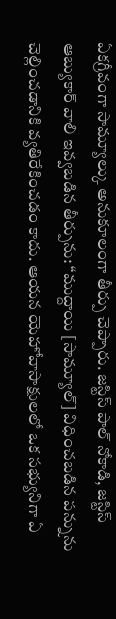ఏకగ్రీవంగా సామ్యూల్కు అనుకూలంగా తీర్పు చెప్పారు. జస్టిస్ పాల్ నోకాడి, జస్టిస్ ఆబ్యుకార్ వాలి ఇవ్వబడిన తీర్పును: “ముద్దాయి [సామ్యూల్] విధించబడిన పన్నును చెల్లించడానికి వ్యతిరేకించడం కాదు. ఆయన యెహోవాసాక్షులలో ఒక సభ్యునిగా ఏ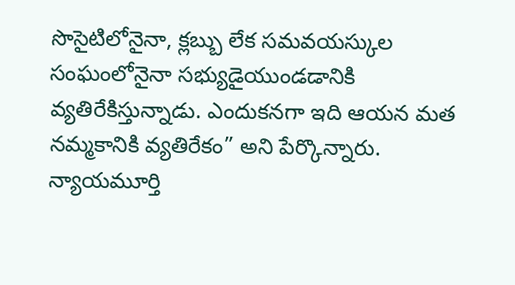సొసైటిలోనైనా, క్లబ్బు లేక సమవయస్కుల సంఘంలోనైనా సభ్యుడైయుండడానికి వ్యతిరేకిస్తున్నాడు. ఎందుకనగా ఇది ఆయన మత నమ్మకానికి వ్యతిరేకం” అని పేర్కొన్నారు.
న్యాయమూర్తి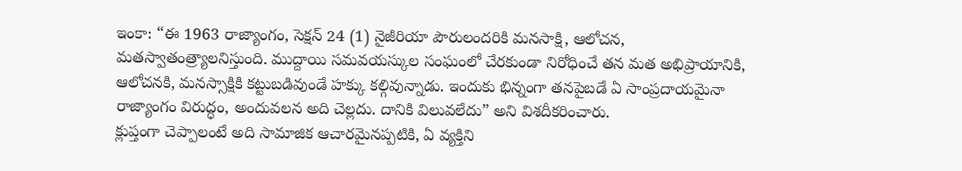ఇంకా: “ఈ 1963 రాజ్యాంగం, సెక్షన్ 24 (1) నైజీరియా పౌరులందరికి మనసాక్షి, ఆలోచన, మతస్వాతంత్ర్యాలనిస్తుంది. ముద్దాయి సమవయస్కుల సంఘంలో చేరకుండా నిరోధించే తన మత అభిప్రాయానికి, ఆలోచనకి, మనస్సాక్షికి కట్టుబడివుండే హక్కు కల్గివున్నాడు. ఇందుకు భిన్నంగా తనపైబడే ఏ సాంప్రదాయమైనా రాజ్యాంగం విరుద్ధం, అందువలన అది చెల్లదు. దానికి విలువలేదు” అని విశదీకరించారు.
క్లుప్తంగా చెప్పాలంటే అది సామాజిక ఆచారమైనప్పటికి, ఏ వ్యక్తిని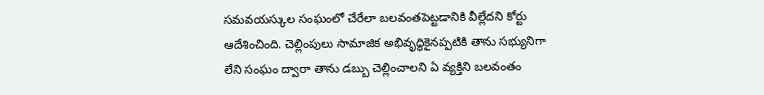సమవయస్కుల సంఘంలో చేరేలా బలవంతపెట్టడానికి వీల్లేదని కోర్టు ఆదేశించింది. చెల్లింపులు సామాజిక అభివృద్ధికైనప్పటికి తాను సభ్యునిగా లేని సంఘం ద్వారా తాను డబ్బు చెల్లించాలని ఏ వ్యక్తిని బలవంతం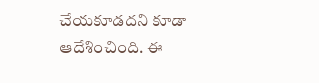చేయకూడదని కూడా ఆదేశించింది. ఈ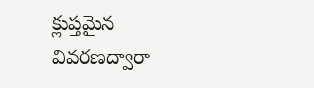క్లుప్తమైన వివరణద్వారా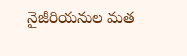నైజీరియనుల మత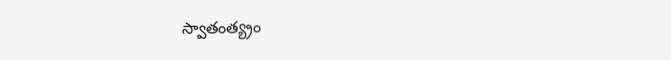స్వాతంత్య్రం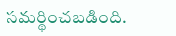సమర్థించబడింది.